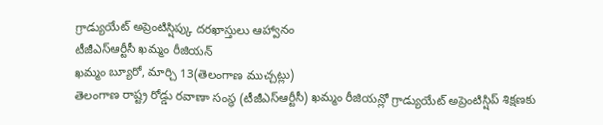గ్రాడ్యుయేట్ అప్రెంటిస్షిప్కు దరఖాస్తులు ఆహ్వానం
టీజీఎస్ఆర్టీసీ ఖమ్మం రీజియన్
ఖమ్మం బ్యూరో, మార్చి 13(తెలంగాణ ముచ్చట్లు)
తెలంగాణ రాష్ట్ర రోడ్డు రవాణా సంస్థ (టీజీఎస్ఆర్టీసీ) ఖమ్మం రీజియన్లో గ్రాడ్యుయేట్ అప్రెంటిస్షిప్ శిక్షణకు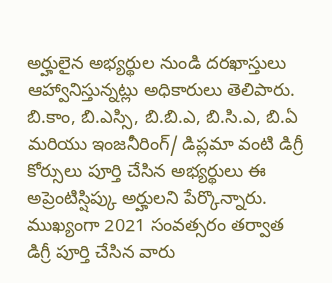అర్హులైన అభ్యర్థుల నుండి దరఖాస్తులు ఆహ్వానిస్తున్నట్లు అధికారులు తెలిపారు. బి.కాం, బి.ఎస్సి, బి.బి.ఎ, బి.సి.ఎ, బి.ఏ మరియు ఇంజనీరింగ్/ డిప్లమా వంటి డిగ్రీ కోర్సులు పూర్తి చేసిన అభ్యర్థులు ఈ అప్రెంటిస్షిప్కు అర్హులని పేర్కొన్నారు. ముఖ్యంగా 2021 సంవత్సరం తర్వాత డిగ్రీ పూర్తి చేసిన వారు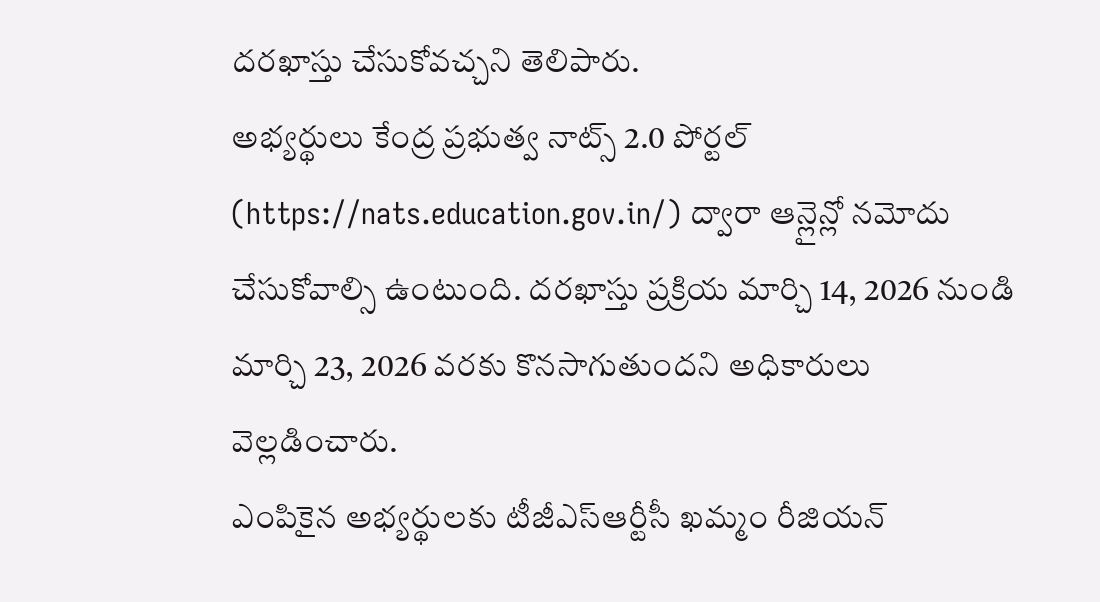దరఖాస్తు చేసుకోవచ్చని తెలిపారు.
అభ్యర్థులు కేంద్ర ప్రభుత్వ నాట్స్ 2.0 పోర్టల్ (https://nats.education.gov.in/) ద్వారా ఆన్లైన్లో నమోదు చేసుకోవాల్సి ఉంటుంది. దరఖాస్తు ప్రక్రియ మార్చి 14, 2026 నుండి మార్చి 23, 2026 వరకు కొనసాగుతుందని అధికారులు వెల్లడించారు.
ఎంపికైన అభ్యర్థులకు టీజీఎస్ఆర్టీసీ ఖమ్మం రీజియన్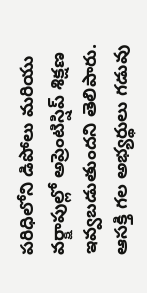పరిధిలోని డిపోలు మరియు వర్క్షాపుల్లో అప్రెంటిస్షిప్ శిక్షణ ఇవ్వబడుతుందని తెలిపారు. ఆసక్తి గల అభ్యర్థులు గడువు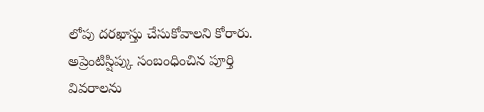లోపు దరఖాస్తు చేసుకోవాలని కోరారు.
అప్రెంటిస్షిప్కు సంబంధించిన పూర్తి వివరాలను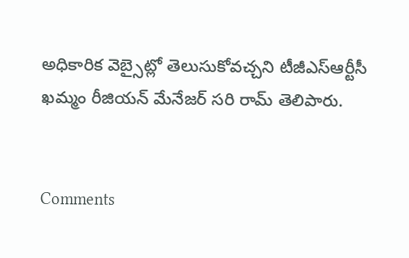అధికారిక వెబ్సైట్లో తెలుసుకోవచ్చని టీజీఎస్ఆర్టీసీ ఖమ్మం రీజియన్ మేనేజర్ సరి రామ్ తెలిపారు.


Comments